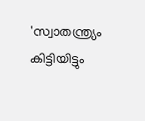'സ്വാതന്ത്ര്യം കിട്ടിയിട്ടും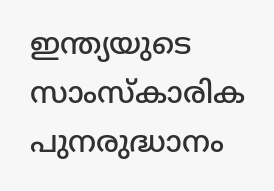ഇന്ത്യയുടെ സാംസ്‌കാരിക പുനരുദ്ധാനം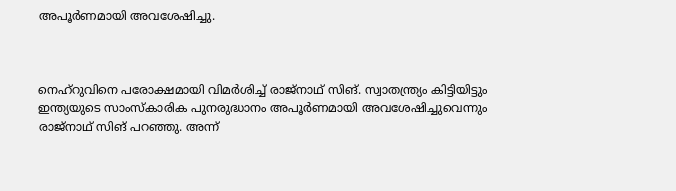അപൂര്‍ണമായി അവശേഷിച്ചു.



നെഹ്റുവിനെ പരോക്ഷമായി വിമര്‍ശിച്ച് രാജ്‌നാഥ് സിങ്. സ്വാതന്ത്ര്യം കിട്ടിയിട്ടും ഇന്ത്യയുടെ സാംസ്‌കാരിക പുനരുദ്ധാനം അപൂര്‍ണമായി അവശേഷിച്ചുവെന്നും രാജ്‌നാഥ് സിങ് പറഞ്ഞു. അന്ന്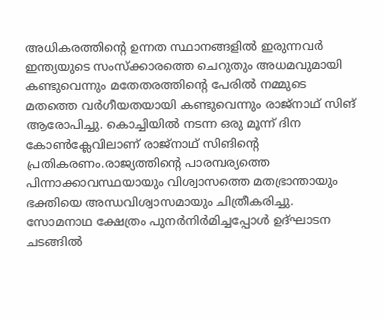അധികരത്തിന്റെ ഉന്നത സ്ഥാനങ്ങളില്‍ ഇരുന്നവര്‍ ഇന്ത്യയുടെ സംസ്‌ക്കാരത്തെ ചെറുതും അധമവുമായി കണ്ടുവെന്നും മതേതരത്തിന്റെ പേരില്‍ നമ്മുടെ മതത്തെ വര്‍ഗീയതയായി കണ്ടുവെന്നും രാജ്‌നാഥ് സിങ് ആരോപിച്ചു. കൊച്ചിയില്‍ നടന്ന ഒരു മൂന്ന് ദിന കോണ്‍ക്ലേവിലാണ് രാജ്‌നാഥ് സിങിന്റെ പ്രതികരണം.രാജ്യത്തിന്റെ പാരമ്പര്യത്തെ പിന്നാക്കാവസ്ഥയായും വിശ്വാസത്തെ മതഭ്രാന്തായും ഭക്തിയെ അന്ധവിശ്വാസമായും ചിത്രീകരിച്ചു. സോമനാഥ ക്ഷേത്രം പുനര്‍നിര്‍മിച്ചപ്പോള്‍ ഉദ്ഘാടന ചടങ്ങില്‍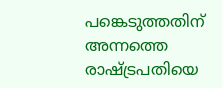പങ്കെടുത്തതിന് അന്നത്തെ രാഷ്ട്രപതിയെ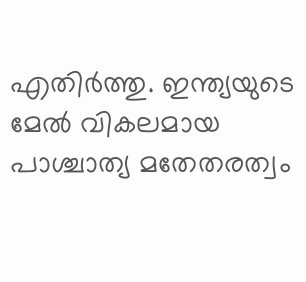എതിര്‍ത്തു. ഇന്ത്യയുടെ മേല്‍ വികലമായ പാശ്ചാത്യ മതേതരത്വം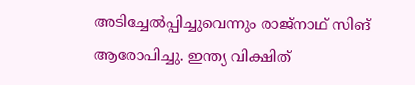അടിച്ചേല്‍പ്പിച്ചുവെന്നും രാജ്‌നാഥ് സിങ് ആരോപിച്ചു. ഇന്ത്യ വിക്ഷിത്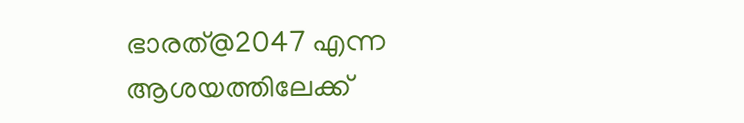ഭാരത്@2047 എന്ന ആശയത്തിലേക്ക്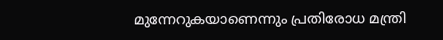മുന്നേറുകയാണെന്നും പ്രതിരോധ മന്ത്രി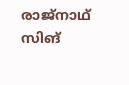രാജ്നാഥ് സിങ്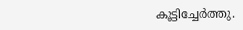കൂട്ടിച്ചേർത്തു.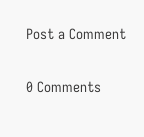Post a Comment

0 Comments